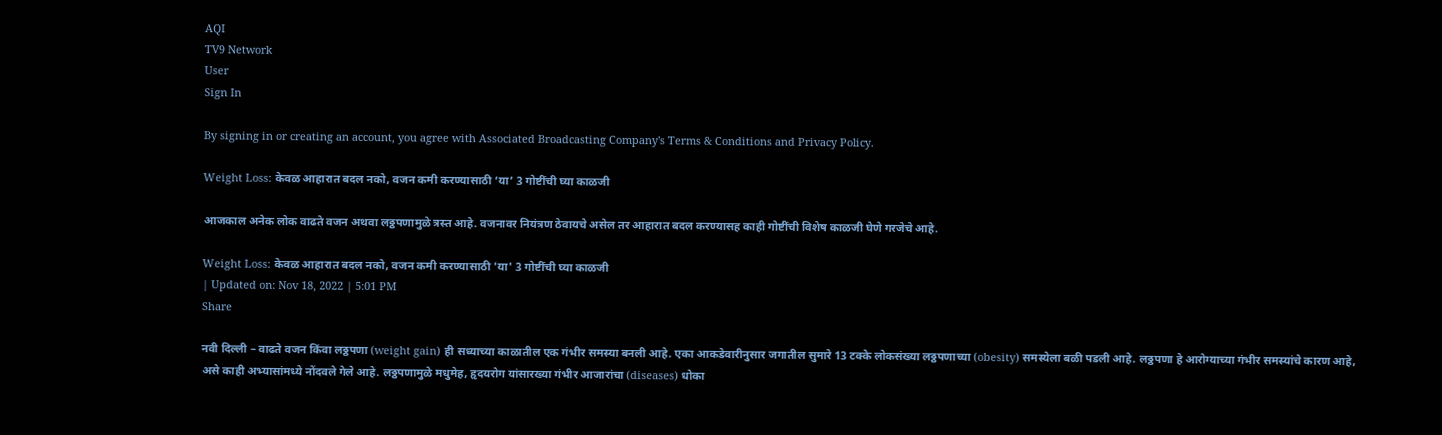AQI
TV9 Network
User
Sign In

By signing in or creating an account, you agree with Associated Broadcasting Company's Terms & Conditions and Privacy Policy.

Weight Loss: केवळ आहारात बदल नको, वजन कमी करण्यासाठी ‘या’ 3 गोष्टींची घ्या काळजी

आजकाल अनेक लोक वाढते वजन अथवा लठ्ठपणामुळे त्रस्त आहे. वजनावर नियंत्रण ठेवायचे असेल तर आहारात बदल करण्यासह काही गोष्टींची विशेष काळजी घेणे गरजेचे आहे.

Weight Loss: केवळ आहारात बदल नको, वजन कमी करण्यासाठी 'या' 3 गोष्टींची घ्या काळजी
| Updated on: Nov 18, 2022 | 5:01 PM
Share

नवी दिल्ली – वाढते वजन किंवा लठ्ठपणा (weight gain) ही सध्याच्या काळातील एक गंभीर समस्या बनली आहे. एका आकडेवारीनुसार जगातील सुमारे 13 टक्के लोकसंख्या लठ्ठपणाच्या (obesity) समस्येला बळी पडली आहे. लठ्ठपणा हे आरोग्याच्या गंभीर समस्यांचे कारण आहे, असे काही अभ्यासांमध्ये नोंदवले गेले आहे. लठ्ठपणामुळे मधुमेह, हृदयरोग यांसारख्या गंभीर आजारांचा (diseases) धोका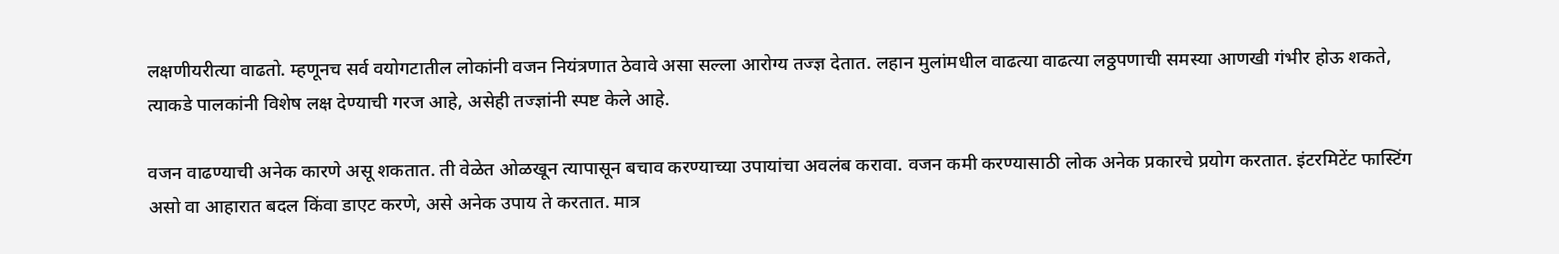लक्षणीयरीत्या वाढतो. म्हणूनच सर्व वयोगटातील लोकांनी वजन नियंत्रणात ठेवावे असा सल्ला आरोग्य तज्ज्ञ देतात. लहान मुलांमधील वाढत्या वाढत्या लठ्ठपणाची समस्या आणखी गंभीर होऊ शकते, त्याकडे पालकांनी विशेष लक्ष देण्याची गरज आहे, असेही तज्ज्ञांनी स्पष्ट केले आहे.

वजन वाढण्याची अनेक कारणे असू शकतात. ती वेळेत ओळखून त्यापासून बचाव करण्याच्या उपायांचा अवलंब करावा. वजन कमी करण्यासाठी लोक अनेक प्रकारचे प्रयोग करतात. इंटरमिटेंट फास्टिंग असो वा आहारात बदल किंवा डाएट करणे, असे अनेक उपाय ते करतात. मात्र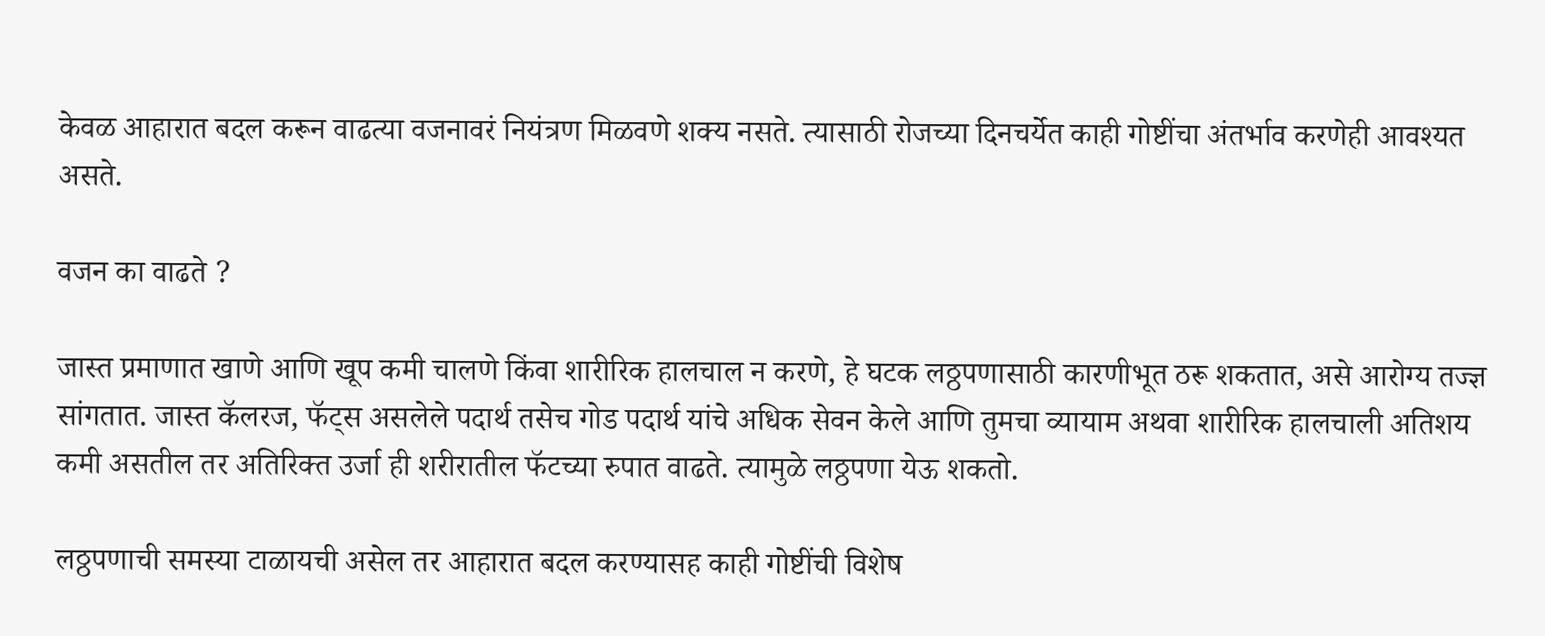केवळ आहारात बदल करून वाढत्या वजनावरं नियंत्रण मिळवणे शक्य नसते. त्यासाठी रोजच्या दिनचर्येत काही गोष्टींचा अंतर्भाव करणेही आवश्यत असते.

वजन का वाढते ?

जास्त प्रमाणात खाणे आणि खूप कमी चालणे किंवा शारीरिक हालचाल न करणे, हे घटक लठ्ठपणासाठी कारणीभूत ठरू शकतात, असे आरोग्य तज्ज्ञ सांगतात. जास्त कॅलरज, फॅट्स असलेले पदार्थ तसेच गोड पदार्थ यांचे अधिक सेवन केले आणि तुमचा व्यायाम अथवा शारीरिक हालचाली अतिशय कमी असतील तर अतिरिक्त उर्जा ही शरीरातील फॅटच्या रुपात वाढते. त्यामुळे लठ्ठपणा येऊ शकतो.

लठ्ठपणाची समस्या टाळायची असेल तर आहारात बदल करण्यासह काही गोष्टींची विशेष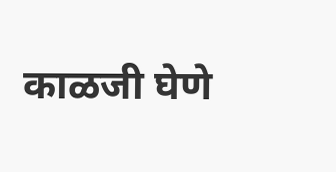काळजी घेणे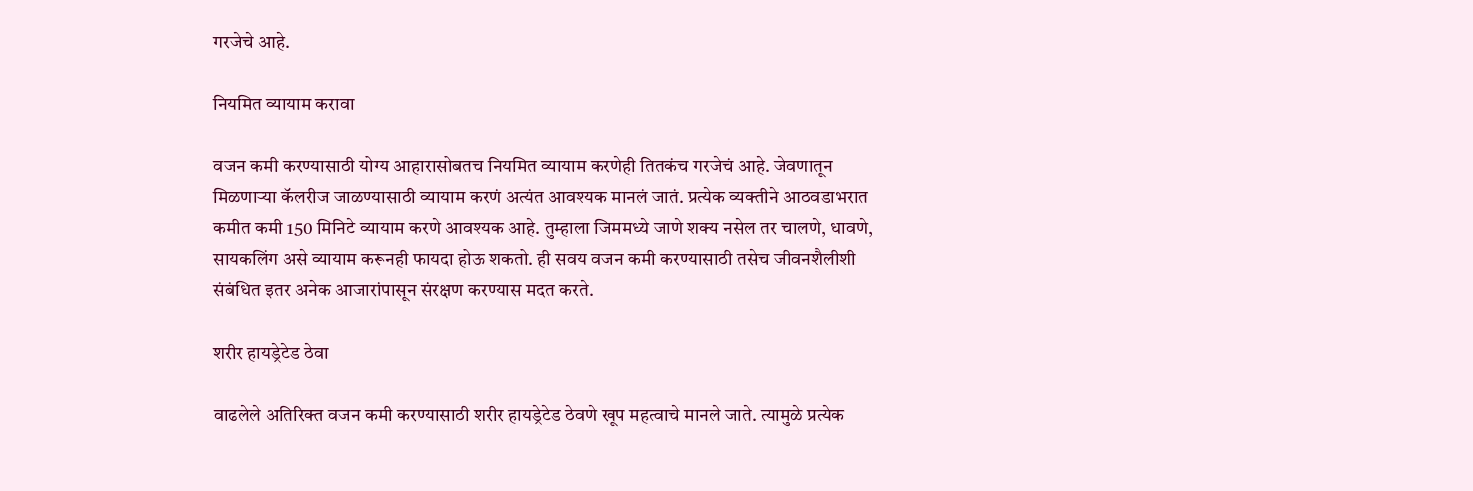गरजेचे आहे.

नियमित व्यायाम करावा

वजन कमी करण्यासाठी योग्य आहारासोबतच नियमित व्यायाम करणेही तितकंच गरजेचं आहे. जेवणातून मिळणाऱ्या कॅलरीज जाळण्यासाठी व्यायाम करणं अत्यंत आवश्यक मानलं जातं. प्रत्येक व्यक्तीने आठवडाभरात कमीत कमी 150 मिनिटे व्यायाम करणे आवश्यक आहे. तुम्हाला जिममध्ये जाणे शक्य नसेल तर चालणे, धावणे, सायकलिंग असे व्यायाम करूनही फायदा होऊ शकतो. ही सवय वजन कमी करण्यासाठी तसेच जीवनशैलीशी संबंधित इतर अनेक आजारांपासून संरक्षण करण्यास मदत करते.

शरीर हायड्रेटेड ठेवा

वाढलेले अतिरिक्त वजन कमी करण्यासाठी शरीर हायड्रेटेड ठेवणे खूप महत्वाचे मानले जाते. त्यामुळे प्रत्येक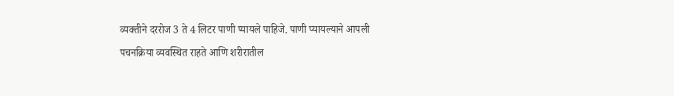व्यक्तीने दररोज 3 ते 4 लिटर पाणी प्यायले पाहिजे. पाणी प्यायल्याने आपली पचनक्रिया व्यवस्थित राहते आणि शरीरातील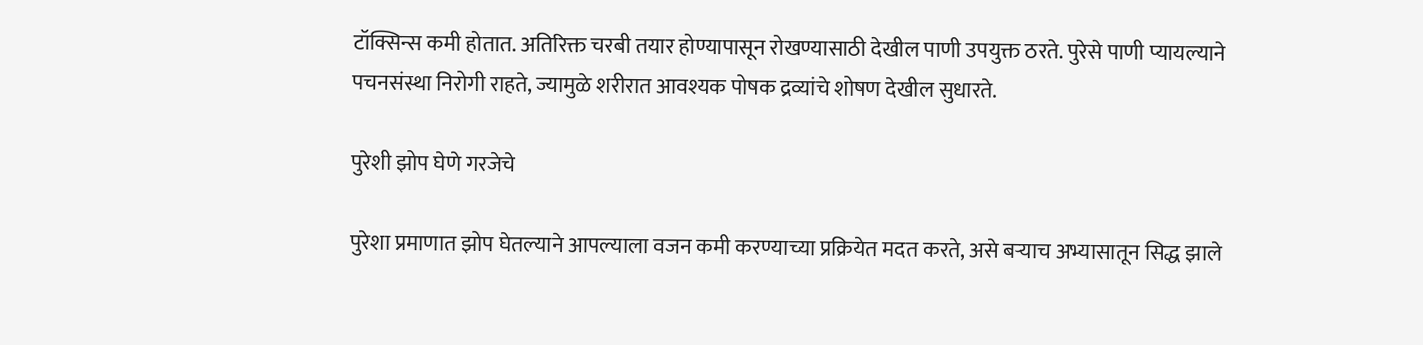टॉक्सिन्स कमी होतात. अतिरिक्त चरबी तयार होण्यापासून रोखण्यासाठी देखील पाणी उपयुक्त ठरते. पुरेसे पाणी प्यायल्याने पचनसंस्था निरोगी राहते, ज्यामुळे शरीरात आवश्यक पोषक द्रव्यांचे शोषण देखील सुधारते.

पुरेशी झोप घेणे गरजेचे

पुरेशा प्रमाणात झोप घेतल्याने आपल्याला वजन कमी करण्याच्या प्रक्रियेत मदत करते, असे बऱ्याच अभ्यासातून सिद्ध झाले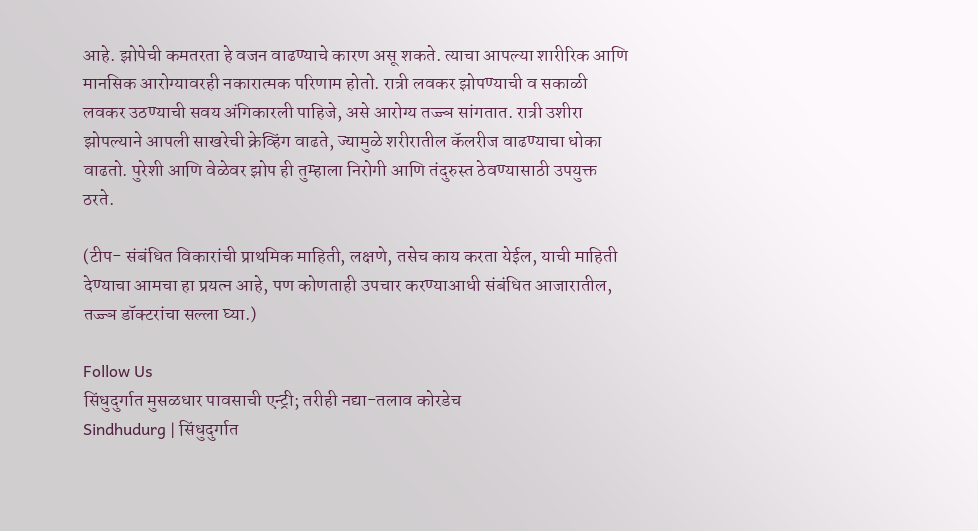आहे. झोपेची कमतरता हे वजन वाढण्याचे कारण असू शकते. त्याचा आपल्या शारीरिक आणि मानसिक आरोग्यावरही नकारात्मक परिणाम होतो. रात्री लवकर झोपण्याची व सकाळी लवकर उठण्याची सवय अंगिकारली पाहिजे, असे आरोग्य तज्ज्ञ सांगतात. रात्री उशीरा झोपल्याने आपली साखरेची क्रेव्हिंग वाढते, ज्यामुळे शरीरातील कॅलरीज वाढण्याचा धोका वाढतो. पुरेशी आणि वेळेवर झोप ही तुम्हाला निरोगी आणि तंदुरुस्त ठेवण्यासाठी उपयुक्त ठरते.

(टीप- संबंधित विकारांची प्राथमिक माहिती, लक्षणे, तसेच काय करता येईल, याची माहिती देण्याचा आमचा हा प्रयत्न आहे, पण कोणताही उपचार करण्याआधी संबंधित आजारातील, तज्ज्ञ डॉक्टरांचा सल्ला घ्या.)

Follow Us
सिंधुदुर्गात मुसळधार पावसाची एन्ट्री; तरीही नद्या-तलाव कोरडेच
Sindhudurg | सिंधुदुर्गात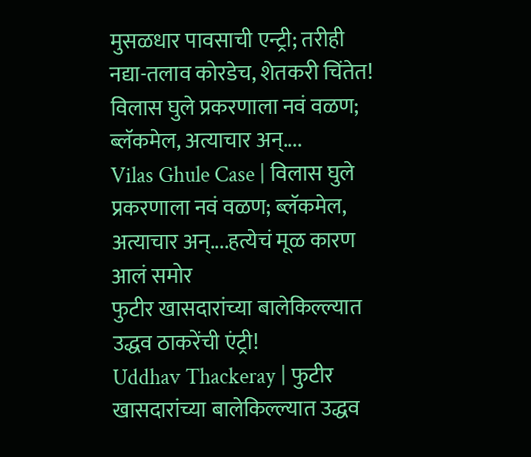मुसळधार पावसाची एन्ट्री; तरीही नद्या-तलाव कोरडेच, शेतकरी चिंतेत!
विलास घुले प्रकरणाला नवं वळण; ब्लॅकमेल, अत्याचार अन्....
Vilas Ghule Case | विलास घुले प्रकरणाला नवं वळण; ब्लॅकमेल, अत्याचार अन्....हत्येचं मूळ कारण आलं समोर
फुटीर खासदारांच्या बालेकिल्ल्यात उद्धव ठाकरेंची एंट्री!
Uddhav Thackeray | फुटीर खासदारांच्या बालेकिल्ल्यात उद्धव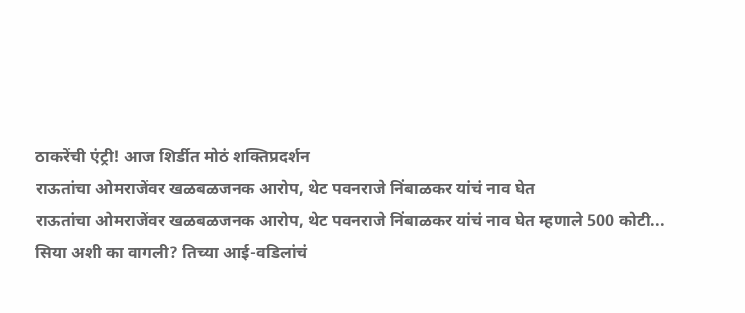ठाकरेंची एंट्री! आज शिर्डीत मोठं शक्तिप्रदर्शन
राऊतांचा ओमराजेंवर खळबळजनक आरोप, थेट पवनराजे निंबाळकर यांचं नाव घेत
राऊतांचा ओमराजेंवर खळबळजनक आरोप, थेट पवनराजे निंबाळकर यांचं नाव घेत म्हणाले 500 कोटी...
सिया अशी का वागली? तिच्या आई-वडिलांचं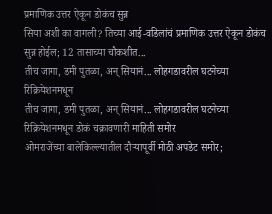प्रमाणिक उत्तर ऐकून डोकंच सुन्न
सिया अशी का वागली? तिच्या आई-वडिलांचं प्रमाणिक उत्तर ऐकून डोकंच सुन्न होईल; 12 तासाच्या चौकशीत...
तीच जागा, डमी पुतळा, अन् सियानं... लोहगडावरील घटनेच्या रिक्रियेशनमधून
तीच जागा, डमी पुतळा, अन् सियानं... लोहगडावरील घटनेच्या रिक्रियेशनमधून डोकं चक्रावणारी माहिती समोर
ओमराजेंच्या बालेकिल्ल्यातील दौऱ्यापूर्वी मोठी अपडेट समोर;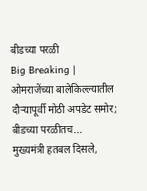बीडच्या परळी
Big Breaking | ओमराजेंच्या बालेकिल्ल्यातील दौऱ्यापूर्वी मोठी अपडेट समोर; बीडच्या परळीतच...
मुख्यमंत्री हतबल दिसले,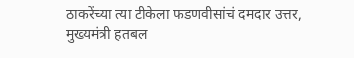ठाकरेंच्या त्या टीकेला फडणवीसांचं दमदार उत्तर,
मुख्यमंत्री हतबल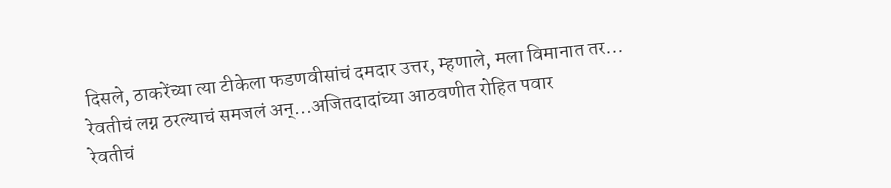दिसले, ठाकरेंच्या त्या टीकेला फडणवीसांचं दमदार उत्तर, म्हणाले, मला विमानात तर...
रेवतीचं लग्न ठरल्याचं समजलं अन्...अजितदादांच्या आठवणीत रोहित पवार
रेवतीचं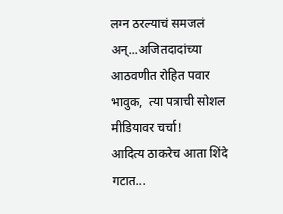लग्न ठरल्याचं समजलं अन्...अजितदादांच्या आठवणीत रोहित पवार भावुक,  त्या पत्राची सोशल मीडियावर चर्चा!
आदित्य ठाकरेच आता शिंदे गटात...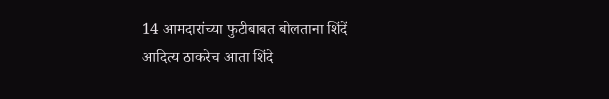14 आमदारांच्या फुटीबाबत बोलताना शिंदें
आदित्य ठाकरेच आता शिंदे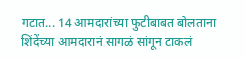गटात... 14 आमदारांच्या फुटीबाबत बोलताना शिंदेंच्या आमदारानं सागळं सांगून टाकलं